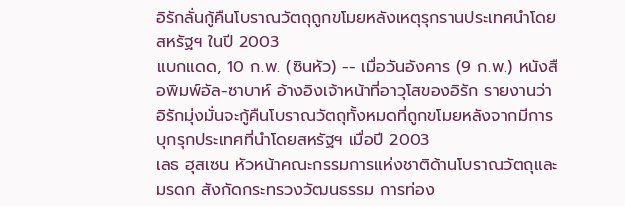อิรักลั่นกู้คืนโบราณวัตถุถูกขโมยหลังเหตุรุกรานประเทศนำโดยสหรัฐฯ ในปี 2003
แบกแดด, 10 ก.พ. (ซินหัว) -- เมื่อวันอังคาร (9 ก.พ.) หนังสือพิมพ์อัล-ซาบาห์ อ้างอิงเจ้าหน้าที่อาวุโสของอิรัก รายงานว่าอิรักมุ่งมั่นจะกู้คืนโบราณวัตถุทั้งหมดที่ถูกขโมยหลังจากมีการบุกรุกประเทศที่นำโดยสหรัฐฯ เมื่อปี 2003
เลธ ฮุสเซน หัวหน้าคณะกรรมการแห่งชาติด้านโบราณวัตถุและมรดก สังกัดกระทรวงวัฒนธรรม การท่อง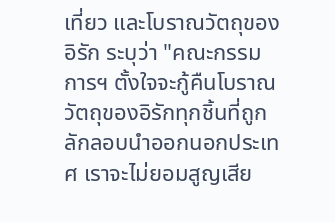เที่ยว และโบราณวัตถุของอิรัก ระบุว่า "คณะกรรมการฯ ตั้งใจจะกู้คืนโบราณวัตถุของอิรักทุกชิ้นที่ถูกลักลอบนำออกนอกประเทศ เราจะไม่ยอมสูญเสีย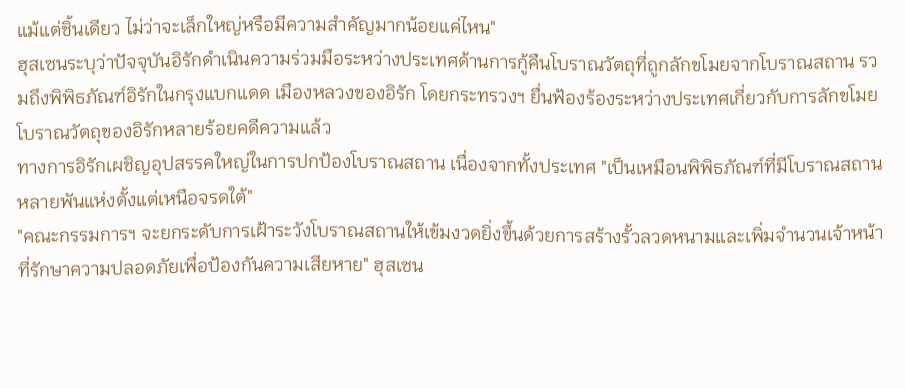แม้แต่ชิ้นเดียว ไม่ว่าจะเล็กใหญ่หรือมีความสำคัญมากน้อยแค่ไหน"
ฮุสเซนระบุว่าปัจจุบันอิรักดำเนินความร่วมมือระหว่างประเทศด้านการกู้คืนโบราณวัตถุที่ถูกลักขโมยจากโบราณสถาน รวมถึงพิพิธภัณฑ์อิรักในกรุงแบกแดด เมืองหลวงของอิรัก โดยกระทรวงฯ ยื่นฟ้องร้องระหว่างประเทศเกี่ยวกับการลักขโมยโบราณวัตถุของอิรักหลายร้อยคดีความแล้ว
ทางการอิรักเผชิญอุปสรรคใหญ่ในการปกป้องโบราณสถาน เนื่องจากทั้งประเทศ "เป็นเหมือนพิพิธภัณฑ์ที่มีโบราณสถานหลายพันแห่งตั้งแต่เหนือจรดใต้"
"คณะกรรมการฯ จะยกระดับการเฝ้าระวังโบราณสถานให้เข้มงวดยิ่งขึ้นด้วยการสร้างรั้วลวดหนามและเพิ่มจำนวนเจ้าหน้าที่รักษาความปลอดภัยเพื่อป้องกันความเสียหาย" ฮุสเซน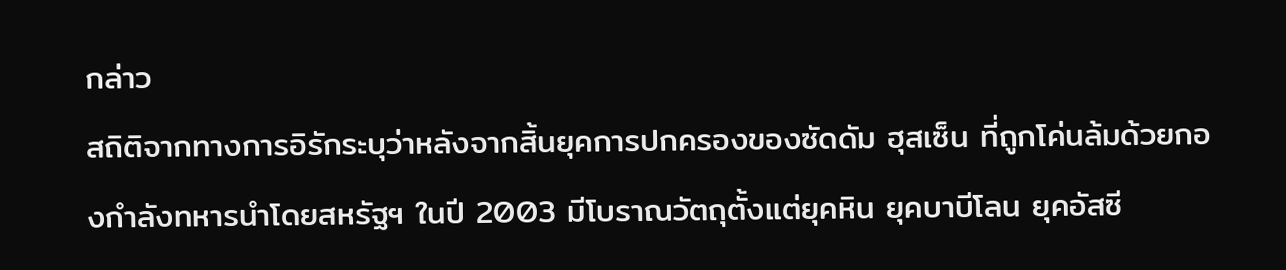กล่าว
สถิติจากทางการอิรักระบุว่าหลังจากสิ้นยุคการปกครองของซัดดัม ฮุสเซ็น ที่ถูกโค่นล้มด้วยกองกำลังทหารนำโดยสหรัฐฯ ในปี 2003 มีโบราณวัตถุตั้งแต่ยุคหิน ยุคบาบีโลน ยุคอัสซี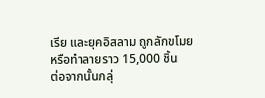เรีย และยุคอิสลาม ถูกลักขโมยหรือทำลายราว 15,000 ชิ้น
ต่อจากนั้นกลุ่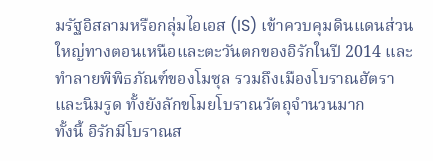มรัฐอิสลามหรือกลุ่มไอเอส (IS) เข้าควบคุมดินแดนส่วนใหญ่ทางตอนเหนือและตะวันตกของอิรักในปี 2014 และทำลายพิพิธภัณฑ์ของโมซุล รวมถึงเมืองโบราณฮัตราและนิมรูด ทั้งยังลักขโมยโบราณวัตถุจำนวนมาก
ทั้งนี้ อิรักมีโบราณส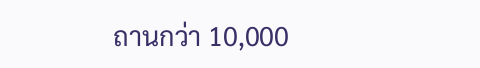ถานกว่า 10,000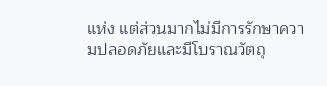แห่ง แต่ส่วนมากไม่มีการรักษาความปลอดภัยและมีโบราณวัตถุ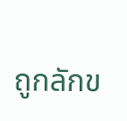ถูกลักข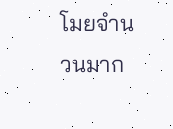โมยจำนวนมาก